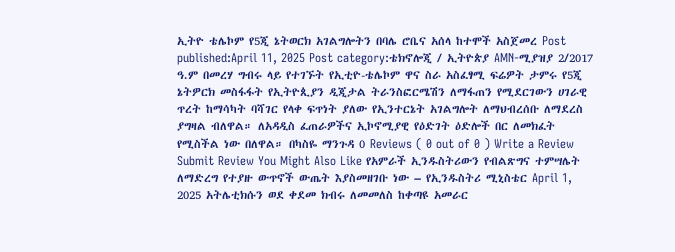ኢትዮ ቴሌኮም የ5ጂ ኔትወርክ አገልግሎትን በባሌ ሮቤና አሰላ ከተሞች አስጀመረ Post published:April 11, 2025 Post category:ቴክኖሎጂ / ኢትዮጵያ AMN-ሚያዝያ 2/2017 ዓ.ም በመረሃ ግብሩ ላይ የተገኙት የኢቲዮ-ቴሌኮም ዋና ስራ አስፈፃሚ ፍሬዎት ታምሩ የ5ጂ ኔትዎርክ መስፋፋት የኢትዮጲያን ዲጂታል ትራንስፎርሜሽን ለማፋጠን የሚደርገውን ሀገራዊ ጥረት ከማሳካት ባሻገር የላቀ ፍጥነት ያለው የኢንተርኔት አገልግሎት ለማህብረሰቡ ለማደረስ ያግዛል ብለዋል። ለአዳዲስ ፈጠራዎችና ኢኮኖሚያዊ የዕድገት ዕድሎች በር ለመክፈት የሚስችል ነው በለዋል። በካስዬ ማንጉዳ 0 Reviews ( 0 out of 0 ) Write a Review Submit Review You Might Also Like የአምራች ኢንዱስትሪውን የብልጽግና ተምሣሌት ለማድረግ የተያዙ ውጥኖች ውጤት እያስመዘገቡ ነው – የኢንዱስትሪ ሚኒስቴር April 1, 2025 አትሌቲክሱን ወደ ቀደመ ክብሩ ለመመለስ ከቀጣዩ አመራር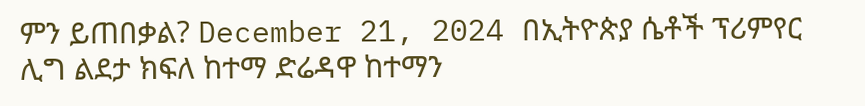ምን ይጠበቃል? December 21, 2024 በኢትዮጵያ ሴቶች ፕሪምየር ሊግ ልደታ ክፍለ ከተማ ድሬዳዋ ከተማን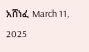አሸነፈ March 11, 2025